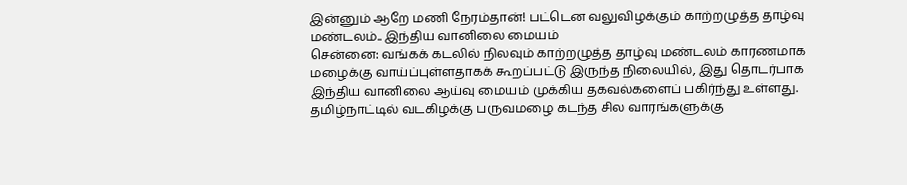இன்னும் ஆறே மணி நேரம்தான்! பட்டென வலுவிழக்கும் காற்றழுத்த தாழ்வு மண்டலம்.. இந்திய வானிலை மையம்
சென்னை: வங்கக் கடலில் நிலவும் காற்றழுத்த தாழ்வு மண்டலம் காரணமாக மழைக்கு வாய்ப்புள்ளதாகக் கூறப்பட்டு இருந்த நிலையில், இது தொடர்பாக இந்திய வானிலை ஆய்வு மையம் முக்கிய தகவல்களைப் பகிர்ந்து உள்ளது.
தமிழ்நாட்டில் வடகிழக்கு பருவமழை கடந்த சில வாரங்களுக்கு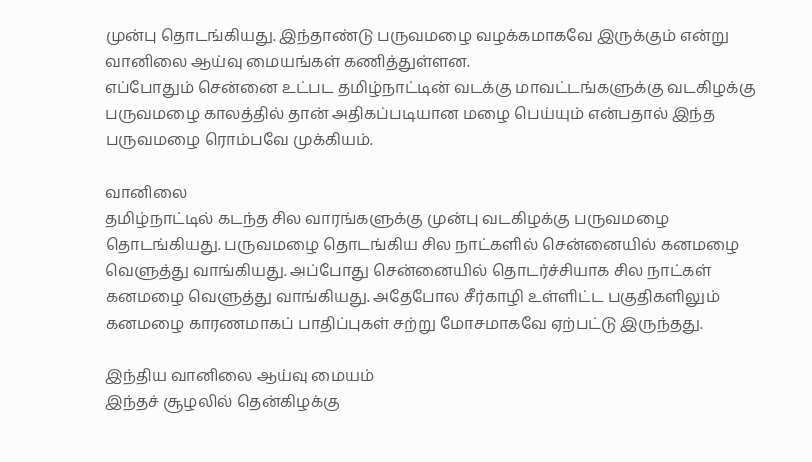முன்பு தொடங்கியது. இந்தாண்டு பருவமழை வழக்கமாகவே இருக்கும் என்று வானிலை ஆய்வு மையங்கள் கணித்துள்ளன.
எப்போதும் சென்னை உட்பட தமிழ்நாட்டின் வடக்கு மாவட்டங்களுக்கு வடகிழக்கு பருவமழை காலத்தில் தான் அதிகப்படியான மழை பெய்யும் என்பதால் இந்த பருவமழை ரொம்பவே முக்கியம்.

வானிலை
தமிழ்நாட்டில் கடந்த சில வாரங்களுக்கு முன்பு வடகிழக்கு பருவமழை தொடங்கியது. பருவமழை தொடங்கிய சில நாட்களில் சென்னையில் கனமழை வெளுத்து வாங்கியது. அப்போது சென்னையில் தொடர்ச்சியாக சில நாட்கள் கனமழை வெளுத்து வாங்கியது. அதேபோல சீர்காழி உள்ளிட்ட பகுதிகளிலும் கனமழை காரணமாகப் பாதிப்புகள் சற்று மோசமாகவே ஏற்பட்டு இருந்தது.

இந்திய வானிலை ஆய்வு மையம்
இந்தச் சூழலில் தென்கிழக்கு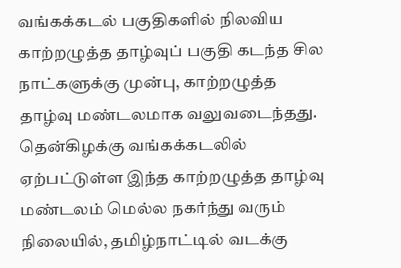வங்கக்கடல் பகுதிகளில் நிலவிய காற்றழுத்த தாழ்வுப் பகுதி கடந்த சில நாட்களுக்கு முன்பு, காற்றழுத்த தாழ்வு மண்டலமாக வலுவடைந்தது. தென்கிழக்கு வங்கக்கடலில் ஏற்பட்டுள்ள இந்த காற்றழுத்த தாழ்வு மண்டலம் மெல்ல நகர்ந்து வரும் நிலையில், தமிழ்நாட்டில் வடக்கு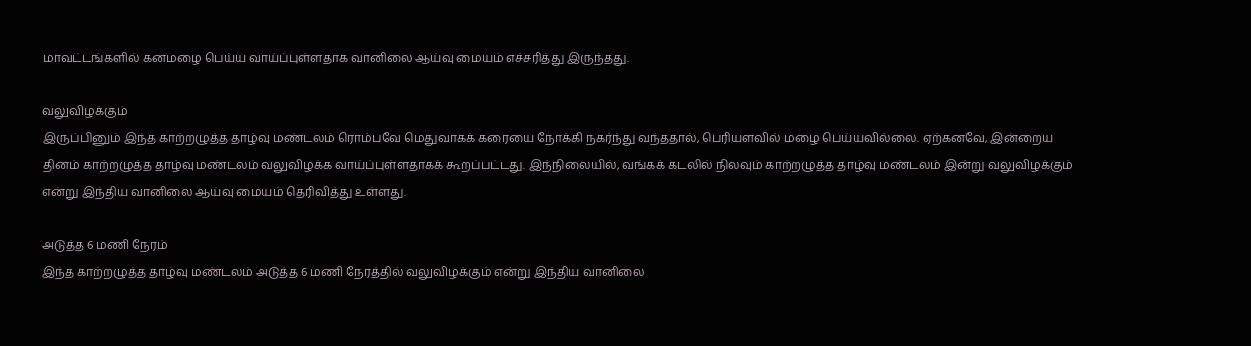மாவட்டங்களில் கனமழை பெய்ய வாய்ப்புள்ளதாக வானிலை ஆய்வு மையம் எச்சரித்து இருந்தது.

வலுவிழக்கும்
இருப்பினும் இந்த காற்றழுத்த தாழ்வு மண்டலம் ரொம்பவே மெதுவாகக் கரையை நோக்கி நகர்ந்து வந்ததால், பெரியளவில் மழை பெய்யவில்லை. ஏற்கனவே, இன்றைய தினம் காற்றழுத்த தாழ்வு மண்டலம் வலுவிழக்க வாய்ப்புள்ளதாகக் கூறப்பட்டது. இந்நிலையில், வங்கக் கடலில் நிலவும் காற்றழுத்த தாழ்வு மண்டலம் இன்று வலுவிழக்கும் என்று இந்திய வானிலை ஆய்வு மையம் தெரிவித்து உள்ளது.

அடுத்த 6 மணி நேரம்
இந்த காற்றழுத்த தாழ்வு மண்டலம் அடுத்த 6 மணி நேரத்தில் வலுவிழக்கும் என்று இந்திய வானிலை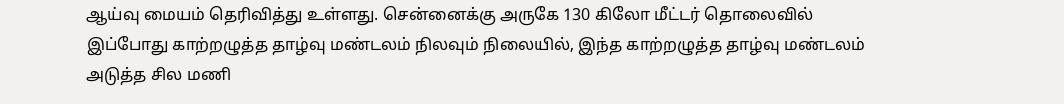ஆய்வு மையம் தெரிவித்து உள்ளது. சென்னைக்கு அருகே 130 கிலோ மீட்டர் தொலைவில் இப்போது காற்றழுத்த தாழ்வு மண்டலம் நிலவும் நிலையில், இந்த காற்றழுத்த தாழ்வு மண்டலம் அடுத்த சில மணி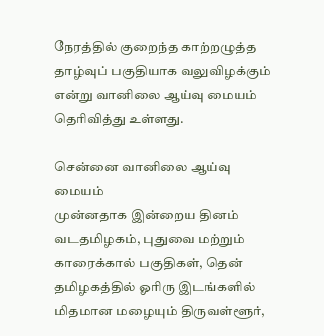நேரத்தில் குறைந்த காற்றழுத்த தாழ்வுப் பகுதியாக வலுவிழக்கும் என்று வானிலை ஆய்வு மையம் தெரிவித்து உள்ளது.

சென்னை வானிலை ஆய்வு மையம்
முன்னதாக இன்றைய தினம் வடதமிழகம், புதுவை மற்றும் காரைக்கால் பகுதிகள், தென் தமிழகத்தில் ஓரிரு இடங்களில் மிதமான மழையும் திருவள்ளூர்,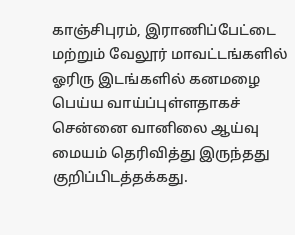காஞ்சிபுரம், இராணிப்பேட்டை மற்றும் வேலூர் மாவட்டங்களில் ஓரிரு இடங்களில் கனமழை பெய்ய வாய்ப்புள்ளதாகச் சென்னை வானிலை ஆய்வு மையம் தெரிவித்து இருந்தது குறிப்பிடத்தக்கது.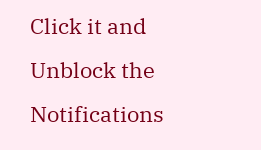Click it and Unblock the Notifications